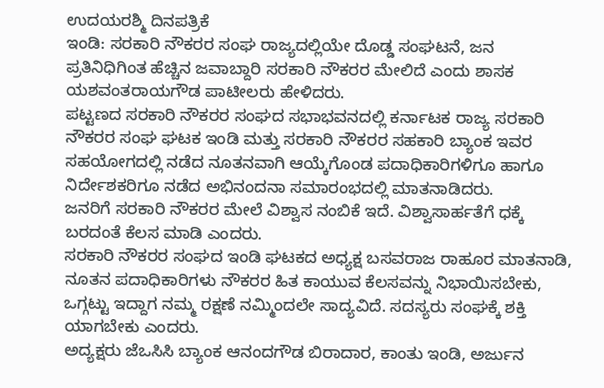ಉದಯರಶ್ಮಿ ದಿನಪತ್ರಿಕೆ
ಇಂಡಿ: ಸರಕಾರಿ ನೌಕರರ ಸಂಘ ರಾಜ್ಯದಲ್ಲಿಯೇ ದೊಡ್ಡ ಸಂಘಟನೆ, ಜನ ಪ್ರತಿನಿಧಿಗಿಂತ ಹೆಚ್ಚಿನ ಜವಾಬ್ದಾರಿ ಸರಕಾರಿ ನೌಕರರ ಮೇಲಿದೆ ಎಂದು ಶಾಸಕ ಯಶವಂತರಾಯಗೌಡ ಪಾಟೀಲರು ಹೇಳಿದರು.
ಪಟ್ಟಣದ ಸರಕಾರಿ ನೌಕರರ ಸಂಘದ ಸಭಾಭವನದಲ್ಲಿ ಕರ್ನಾಟಕ ರಾಜ್ಯ ಸರಕಾರಿ ನೌಕರರ ಸಂಘ ಘಟಕ ಇಂಡಿ ಮತ್ತು ಸರಕಾರಿ ನೌಕರರ ಸಹಕಾರಿ ಬ್ಯಾಂಕ ಇವರ ಸಹಯೋಗದಲ್ಲಿ ನಡೆದ ನೂತನವಾಗಿ ಆಯ್ಕೆಗೊಂಡ ಪದಾಧಿಕಾರಿಗಳಿಗೂ ಹಾಗೂ ನಿರ್ದೇಶಕರಿಗೂ ನಡೆದ ಅಭಿನಂದನಾ ಸಮಾರಂಭದಲ್ಲಿ ಮಾತನಾಡಿದರು.
ಜನರಿಗೆ ಸರಕಾರಿ ನೌಕರರ ಮೇಲೆ ವಿಶ್ವಾಸ ನಂಬಿಕೆ ಇದೆ. ವಿಶ್ವಾಸಾರ್ಹತೆಗೆ ಧಕ್ಕೆ ಬರದಂತೆ ಕೆಲಸ ಮಾಡಿ ಎಂದರು.
ಸರಕಾರಿ ನೌಕರರ ಸಂಘದ ಇಂಡಿ ಘಟಕದ ಅಧ್ಯಕ್ಷ ಬಸವರಾಜ ರಾಹೂರ ಮಾತನಾಡಿ, ನೂತನ ಪದಾಧಿಕಾರಿಗಳು ನೌಕರರ ಹಿತ ಕಾಯುವ ಕೆಲಸವನ್ನು ನಿಭಾಯಿಸಬೇಕು, ಒಗ್ಗಟ್ಟು ಇದ್ದಾಗ ನಮ್ಮ ರಕ್ಷಣೆ ನಮ್ಮಿಂದಲೇ ಸಾದ್ಯವಿದೆ. ಸದಸ್ಯರು ಸಂಘಕ್ಕೆ ಶಕ್ತಿ ಯಾಗಬೇಕು ಎಂದರು.
ಅದ್ಯಕ್ಷರು ಜೆಒಸಿಸಿ ಬ್ಯಾಂಕ ಆನಂದಗೌಡ ಬಿರಾದಾರ, ಕಾಂತು ಇಂಡಿ, ಅರ್ಜುನ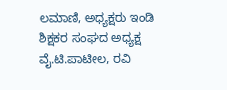ಲಮಾಣಿ, ಅಧ್ಯಕ್ಷರು ಇಂಡಿ ಶಿಕ್ಷಕರ ಸಂಘದ ಅಧ್ಯಕ್ಷ ವೈ.ಟಿ.ಪಾಟೀಲ, ರವಿ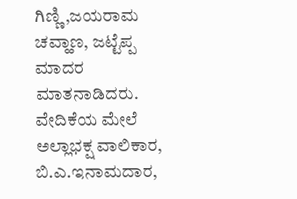ಗಿಣ್ಣಿ,ಜಯರಾಮ ಚವ್ಹಾಣ, ಜಟ್ಟೆಪ್ಪ ಮಾದರ ಮಾತನಾಡಿದರು.
ವೇದಿಕೆಯ ಮೇಲೆ ಅಲ್ಲಾಭಕ್ಷ ವಾಲಿಕಾರ, ಬಿ.ಎ.ಇನಾಮದಾರ,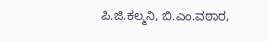ಪಿ.ಜಿ.ಕಲ್ಮನಿ, ಬಿ.ಎಂ.ವಠಾರ,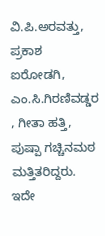ವಿ.ಪಿ.ಅರವತ್ತು, ಪ್ರಕಾಶ ಐರೋಡಗಿ, ಎಂ.ಸಿ.ಗಿರಣಿವಡ್ಡರ , ಗೀತಾ ಹತ್ತಿ, ಪುಷ್ಪಾ ಗಚ್ಚಿನಮಠ ಮತ್ತಿತರಿದ್ದರು.
ಇದೇ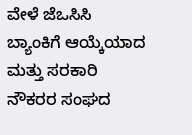ವೇಳೆ ಜೆಒಸಿಸಿ ಬ್ಯಾಂಕಿಗೆ ಆಯ್ಕೆಯಾದ ಮತ್ತು ಸರಕಾರಿ ನೌಕರರ ಸಂಘದ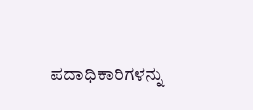ಪದಾಧಿಕಾರಿಗಳನ್ನು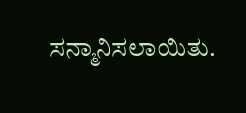ಸನ್ಮಾನಿಸಲಾಯಿತು.